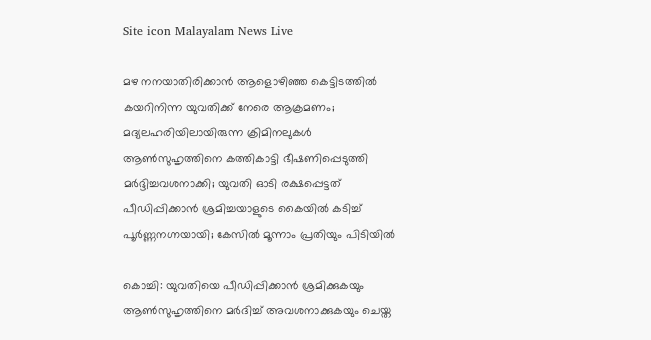Site icon Malayalam News Live

മഴ നനയാതിരിക്കാൻ ആളൊഴിഞ്ഞ കെട്ടിടത്തില്‍ കയറിനിന്ന യുവതിക്ക് നേരെ ആക്രമണം; മദ്യലഹരിയിലായിരുന്ന ക്രിമിനലുകള്‍ ആണ്‍സുഹൃത്തിനെ കത്തികാട്ടി ഭീഷണിപ്പെടുത്തി മര്‍ദ്ദിച്ചവശനാക്കി; യുവതി ഓടി രക്ഷപ്പെട്ടത് പീഡിപ്പിക്കാൻ ശ്രമിച്ചയാളുടെ കൈയില്‍ കടിച്ച്‌ പൂര്‍ണ്ണനഗ്നയായി; കേസില്‍ മൂന്നാം പ്രതിയും പിടിയില്‍

കൊച്ചി: യുവതിയെ പീഡിപ്പിക്കാൻ ശ്രമിക്കുകയും ആണ്‍സുഹൃത്തിനെ മർദിച്ച്‌ അവശനാക്കുകയും ചെയ്ത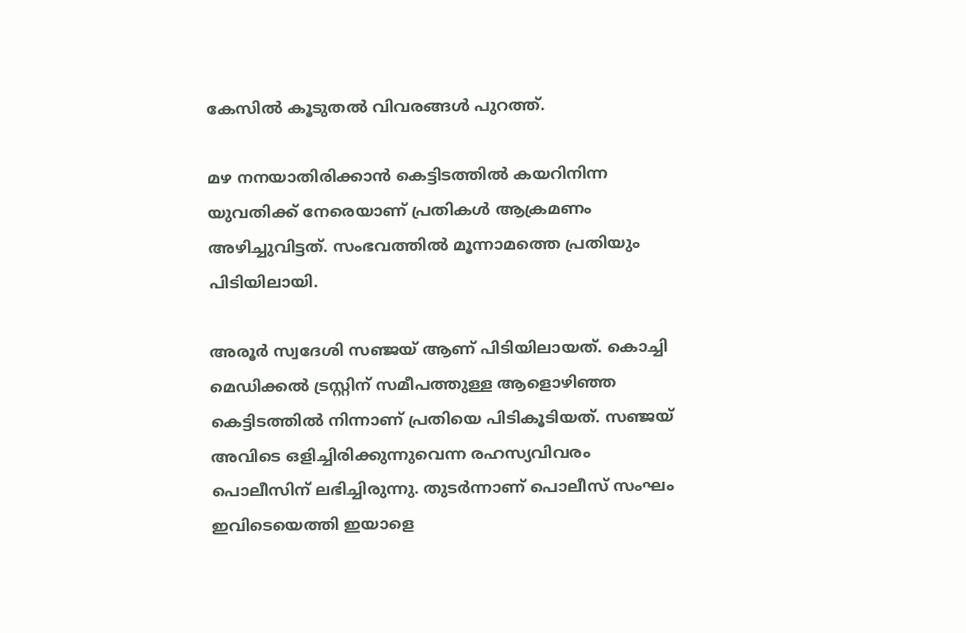കേസില്‍ കൂടുതല്‍ വിവരങ്ങള്‍ പുറത്ത്.

മഴ നനയാതിരിക്കാൻ കെട്ടിടത്തില്‍ കയറിനിന്ന യുവതിക്ക് നേരെയാണ് പ്രതികള്‍ ആക്രമണം അഴിച്ചുവിട്ടത്. സംഭവത്തില്‍ മൂന്നാമത്തെ പ്രതിയും പിടിയിലായി.

അരൂർ സ്വദേശി സഞ്ജയ് ആണ് പിടിയിലായത്. കൊച്ചി മെഡിക്കല്‍ ട്രസ്റ്റിന് സമീപത്തുള്ള ആളൊഴിഞ്ഞ കെട്ടിടത്തില്‍ നിന്നാണ് പ്രതിയെ പിടികൂടിയത്. സഞ്ജയ് അവിടെ ഒളിച്ചിരിക്കുന്നുവെന്ന രഹസ്യവിവരം പൊലീസിന് ലഭിച്ചിരുന്നു. തുടർന്നാണ് പൊലീസ് സംഘം ഇവിടെയെത്തി ഇയാളെ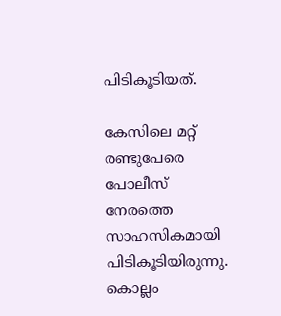പിടികൂടിയത്.

കേസിലെ മറ്റ് രണ്ടുപേരെ പോലീസ് നേരത്തെ സാഹസികമായി പിടികൂടിയിരുന്നു. കൊല്ലം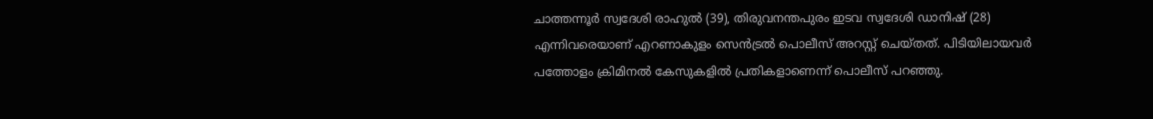ചാത്തന്നൂർ സ്വദേശി രാഹുല്‍ (39), തിരുവനന്തപുരം ഇടവ സ്വദേശി ഡാനിഷ് (28) എന്നിവരെയാണ് എറണാകുളം സെൻട്രല്‍ പൊലീസ് അറസ്റ്റ് ചെയ്തത്. പിടിയിലായവർ പത്തോളം ക്രിമിനല്‍ കേസുകളില്‍ പ്രതികളാണെന്ന് പൊലീസ് പറഞ്ഞു.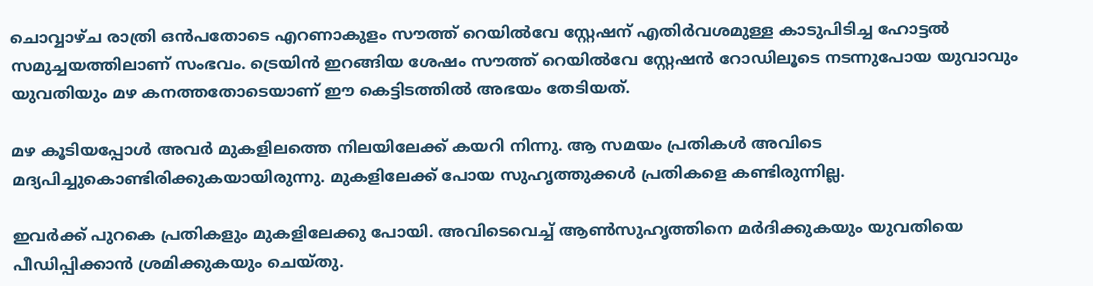ചൊവ്വാഴ്ച രാത്രി ഒൻപതോടെ എറണാകുളം സൗത്ത് റെയില്‍വേ സ്റ്റേഷന് എതിർവശമുള്ള കാടുപിടിച്ച ഹോട്ടല്‍ സമുച്ചയത്തിലാണ് സംഭവം. ട്രെയിൻ ഇറങ്ങിയ ശേഷം സൗത്ത് റെയില്‍വേ സ്റ്റേഷൻ റോഡിലൂടെ നടന്നുപോയ യുവാവും യുവതിയും മഴ കനത്തതോടെയാണ് ഈ കെട്ടിടത്തില്‍ അഭയം തേടിയത്.

മഴ കൂടിയപ്പോള്‍ അവർ മുകളിലത്തെ നിലയിലേക്ക് കയറി നിന്നു. ആ സമയം പ്രതികള്‍ അവിടെ മദ്യപിച്ചുകൊണ്ടിരിക്കുകയായിരുന്നു. മുകളിലേക്ക് പോയ സുഹൃത്തുക്കള്‍ പ്രതികളെ കണ്ടിരുന്നില്ല.

ഇവർക്ക് പുറകെ പ്രതികളും മുകളിലേക്കു പോയി. അവിടെവെച്ച്‌ ആണ്‍സുഹൃത്തിനെ മർദിക്കുകയും യുവതിയെ പീഡിപ്പിക്കാൻ ശ്രമിക്കുകയും ചെയ്തു.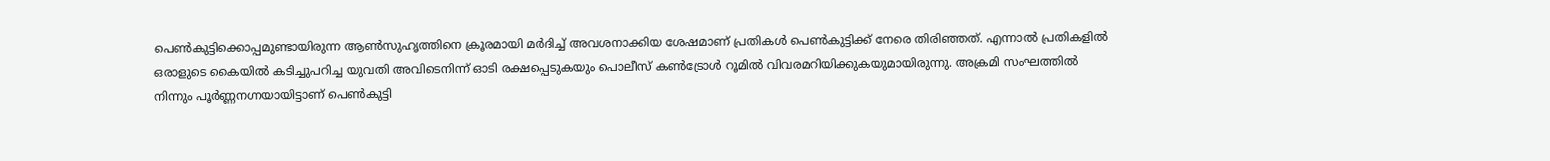പെണ്‍കുട്ടിക്കൊപ്പമുണ്ടായിരുന്ന ആണ്‍സുഹൃത്തിനെ ക്രൂരമായി മർദിച്ച്‌ അവശനാക്കിയ ശേഷമാണ് പ്രതികള്‍ പെണ്‍കുട്ടിക്ക് നേരെ തിരിഞ്ഞത്. എന്നാല്‍ പ്രതികളില്‍ ഒരാളുടെ കൈയില്‍ കടിച്ചുപറിച്ച യുവതി അവിടെനിന്ന് ഓടി രക്ഷപ്പെടുകയും പൊലീസ് കണ്‍ട്രോള്‍ റൂമില്‍ വിവരമറിയിക്കുകയുമായിരുന്നു. അക്രമി സംഘത്തില്‍ നിന്നും പൂർണ്ണനഗ്നയായിട്ടാണ് പെണ്‍കുട്ടി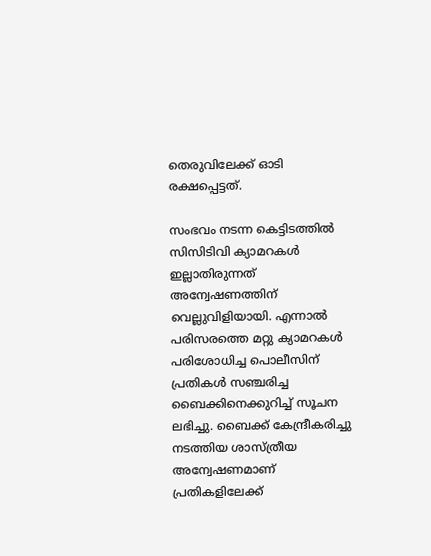തെരുവിലേക്ക് ഓടി രക്ഷപ്പെട്ടത്.

സംഭവം നടന്ന കെട്ടിടത്തില്‍ സിസിടിവി ക്യാമറകള്‍ ഇല്ലാതിരുന്നത് അന്വേഷണത്തിന് വെല്ലുവിളിയായി. എന്നാല്‍ പരിസരത്തെ മറ്റു ക്യാമറകള്‍ പരിശോധിച്ച പൊലീസിന് പ്രതികള്‍ സഞ്ചരിച്ച ബൈക്കിനെക്കുറിച്ച്‌ സൂചന ലഭിച്ചു. ബൈക്ക് കേന്ദ്രീകരിച്ചു നടത്തിയ ശാസ്ത്രീയ അന്വേഷണമാണ് പ്രതികളിലേക്ക്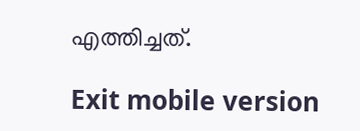എത്തിച്ചത്.

Exit mobile version